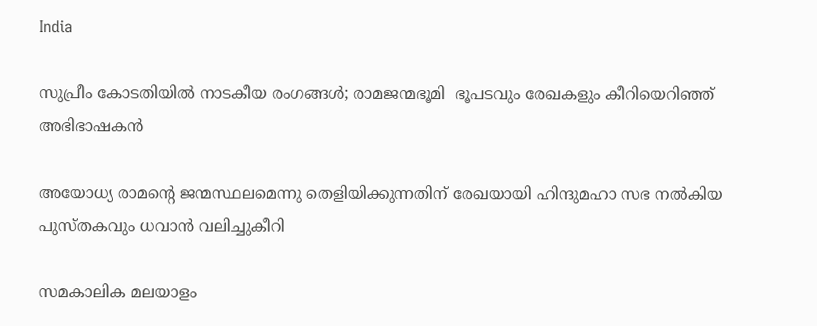India

സുപ്രീം കോടതിയില്‍ നാടകീയ രംഗങ്ങള്‍; രാമജന്മഭൂമി  ഭൂപടവും രേഖകളും കീറിയെറിഞ്ഞ് അഭിഭാഷകന്‍

അയോധ്യ രാമന്റെ ജന്മസ്ഥലമെന്നു തെളിയിക്കുന്നതിന് രേഖയായി ഹിന്ദുമഹാ സഭ നല്‍കിയ പുസ്തകവും ധവാന്‍ വലിച്ചുകീറി

സമകാലിക മലയാളം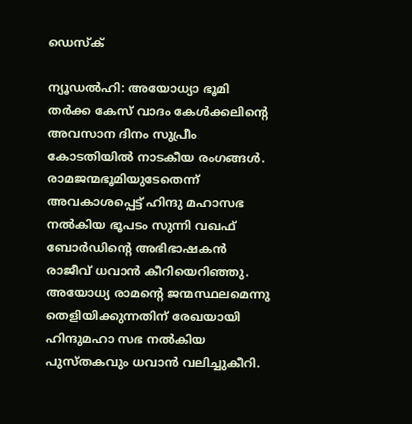ഡെസ്ക്

ന്യൂഡല്‍ഹി: അയോധ്യാ ഭൂമി തര്‍ക്ക കേസ് വാദം കേള്‍ക്കലിന്റെ അവസാന ദിനം സുപ്രീം കോടതിയില്‍ നാടകീയ രംഗങ്ങള്‍. രാമജന്മഭൂമിയുടേതെന്ന് അവകാശപ്പെട്ട് ഹിന്ദു മഹാസഭ നല്‍കിയ ഭൂപടം സുന്നി വഖഫ് ബോര്‍ഡിന്റെ അഭിഭാഷകന്‍ രാജീവ് ധവാന്‍ കീറിയെറിഞ്ഞു. അയോധ്യ രാമന്റെ ജന്മസ്ഥലമെന്നു തെളിയിക്കുന്നതിന് രേഖയായി ഹിന്ദുമഹാ സഭ നല്‍കിയ പുസ്തകവും ധവാന്‍ വലിച്ചുകീറി.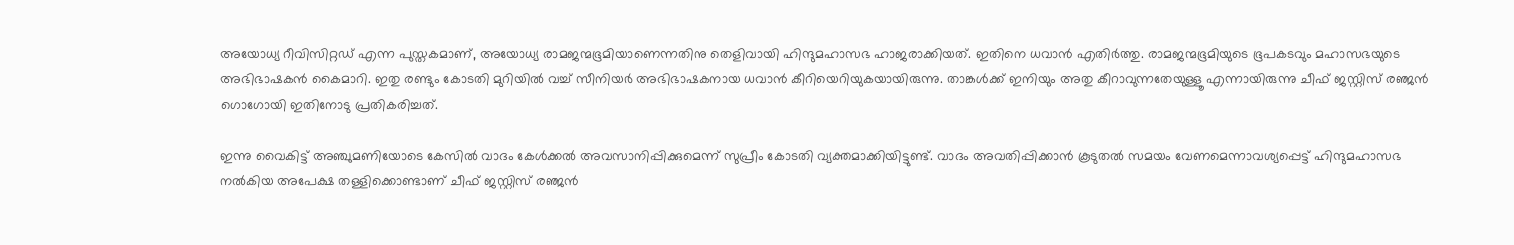അയോധ്യ റീവിസിറ്റഡ് എന്ന പുസ്തകമാണ്, അയോധ്യ രാമജന്മഭൂമിയാണെന്നതിനു തെളിവായി ഹിന്ദുമഹാസഭ ഹാജരാക്കിയത്. ഇതിനെ ധവാന്‍ എതിര്‍ത്തു. രാമജന്മഭൂമിയുടെ ഭൂപകടവും മഹാസഭയുടെ അഭിഭാഷകന്‍ കൈമാറി. ഇതു രണ്ടും കോടതി മുറിയില്‍ വച്ച് സീനിയര്‍ അഭിഭാഷകനായ ധവാന്‍ കീറിയെറിയുകയായിരുന്നു. താങ്കള്‍ക്ക് ഇനിയും അതു കീറാവുന്നതേയുള്ളൂ എന്നായിരുന്നു ചീഫ് ജസ്റ്റിസ് രഞ്ജന്‍ ഗൊഗോയി ഇതിനോടു പ്രതികരിച്ചത്.

ഇന്നു വൈകിട്ട് അഞ്ചുമണിയോടെ കേസില്‍ വാദം കേള്‍ക്കല്‍ അവസാനിപ്പിക്കുമെന്ന് സുപ്രീം കോടതി വ്യക്തമാക്കിയിട്ടുണ്ട്. വാദം അവതിപ്പിക്കാന്‍ കൂടുതല്‍ സമയം വേണമെന്നാവശ്യപ്പെട്ട് ഹിന്ദുമഹാസഭ നല്‍കിയ അപേക്ഷ തള്ളിക്കൊണ്ടാണ് ചീഫ് ജസ്റ്റിസ് രഞ്ജന്‍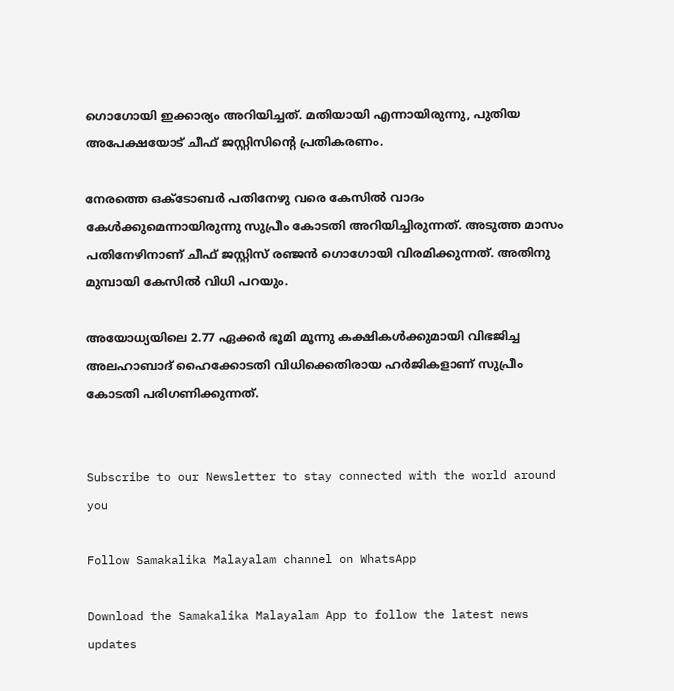ഗൊഗോയി ഇക്കാര്യം അറിയിച്ചത്. മതിയായി എന്നായിരുന്നു, പുതിയ അപേക്ഷയോട് ചീഫ് ജസ്റ്റിസിന്റെ പ്രതികരണം.

നേരത്തെ ഒക്ടോബര്‍ പതിനേഴു വരെ കേസില്‍ വാദം കേള്‍ക്കുമെന്നായിരുന്നു സുപ്രീം കോടതി അറിയിച്ചിരുന്നത്. അടുത്ത മാസം പതിനേഴിനാണ് ചീഫ് ജസ്റ്റിസ് രഞ്ജന്‍ ഗൊഗോയി വിരമിക്കുന്നത്. അതിനു മുമ്പായി കേസില്‍ വിധി പറയും.

അയോധ്യയിലെ 2.77 ഏക്കര്‍ ഭൂമി മൂന്നു കക്ഷികള്‍ക്കുമായി വിഭജിച്ച അലഹാബാദ് ഹൈക്കോടതി വിധിക്കെതിരായ ഹര്‍ജികളാണ് സുപ്രീം കോടതി പരിഗണിക്കുന്നത്.


Subscribe to our Newsletter to stay connected with the world around you

Follow Samakalika Malayalam channel on WhatsApp

Download the Samakalika Malayalam App to follow the latest news updates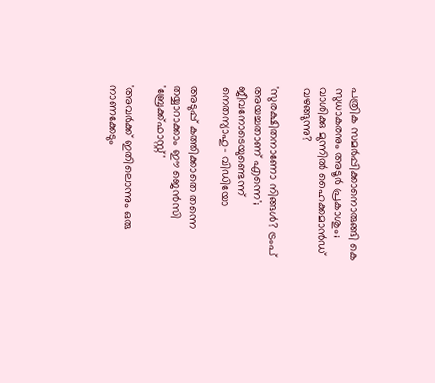പത്രിക സമര്‍പ്പിക്കാനൊരുങ്ങി കെ സുധാകരനും അടൂര്‍ പ്രകാശും; വാശിക്കു മുന്നില്‍ ഹൈക്കമാന്‍ഡ് വഴങ്ങുന്നു?

'സുരക്ഷിതനാണോ നിങ്ങള്‍? ട്രംപ് അയച്ചതാണ് എന്നെ'; ജീവനോടെയുണ്ടെന്ന് നെതന്യാഹു- വിഡിയോ

അടുപ്പ് കത്തിക്കാതെ തന്നെ തയ്യാറാക്കാം ഈ ജെൻസി 'ബ്രേക്ക്ഫാസ്റ്റ്'

'അവർക്ക് ഇതിലൊന്നും ഒരു നാണക്കേടും‌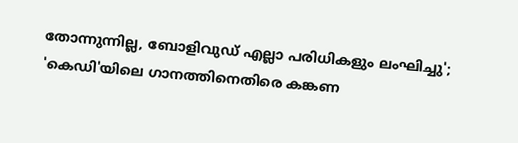തോന്നുന്നില്ല, ബോളിവുഡ് എല്ലാ പരിധികളും ലംഘിച്ചു'; 'കെഡി'യിലെ ഗാനത്തിനെതിരെ കങ്കണ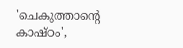'ചെകുത്താന്റെ കാഷ്ഠം',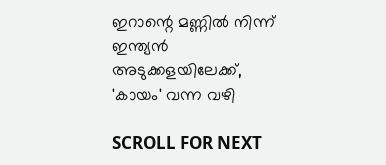ഇറാന്റെ മണ്ണിൽ നിന്ന് ഇന്ത്യൻ അടുക്കളയിലേക്ക്, 'കായം' വന്ന വഴി

SCROLL FOR NEXT